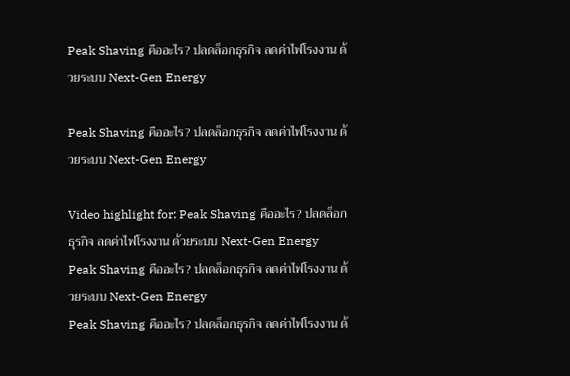Peak Shaving คืออะไร? ปลดล็อกธุรกิจ ลดค่าไฟโรงงาน ด้วยระบบ Next-Gen Energy

Peak Shaving คืออะไร? ปลดล็อกธุรกิจ ลดค่าไฟโรงงาน ด้วยระบบ Next-Gen Energy

Video highlight for: Peak Shaving คืออะไร? ปลดล็อกธุรกิจ ลดค่าไฟโรงงาน ด้วยระบบ Next-Gen Energy
Peak Shaving คืออะไร? ปลดล็อกธุรกิจ ลดค่าไฟโรงงาน ด้วยระบบ Next-Gen Energy
Peak Shaving คืออะไร? ปลดล็อกธุรกิจ ลดค่าไฟโรงงาน ด้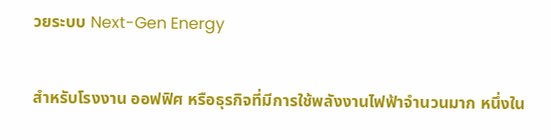วยระบบ Next-Gen Energy

สำหรับโรงงาน ออฟฟิศ หรือธุรกิจที่มีการใช้พลังงานไฟฟ้าจำนวนมาก หนึ่งใน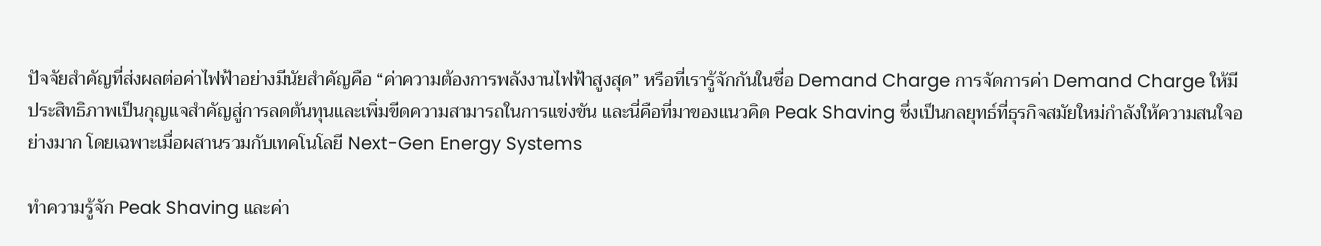ปัจจัยสำคัญที่ส่งผลต่อค่าไฟฟ้าอย่างมีนัยสำคัญคือ “ค่าความต้องการพลังงานไฟฟ้าสูงสุด” หรือที่เรารู้จักกันในชื่อ Demand Charge การจัดการค่า Demand Charge ให้มีประสิทธิภาพเป็นกุญแจสำคัญสู่การลดต้นทุนและเพิ่มขีดความสามารถในการแข่งขัน และนี่คือที่มาของแนวคิด Peak Shaving ซึ่งเป็นกลยุทธ์ที่ธุรกิจสมัยใหม่กำลังให้ความสนใจอย่างมาก โดยเฉพาะเมื่อผสานรวมกับเทคโนโลยี Next-Gen Energy Systems

ทำความรู้จัก Peak Shaving และค่า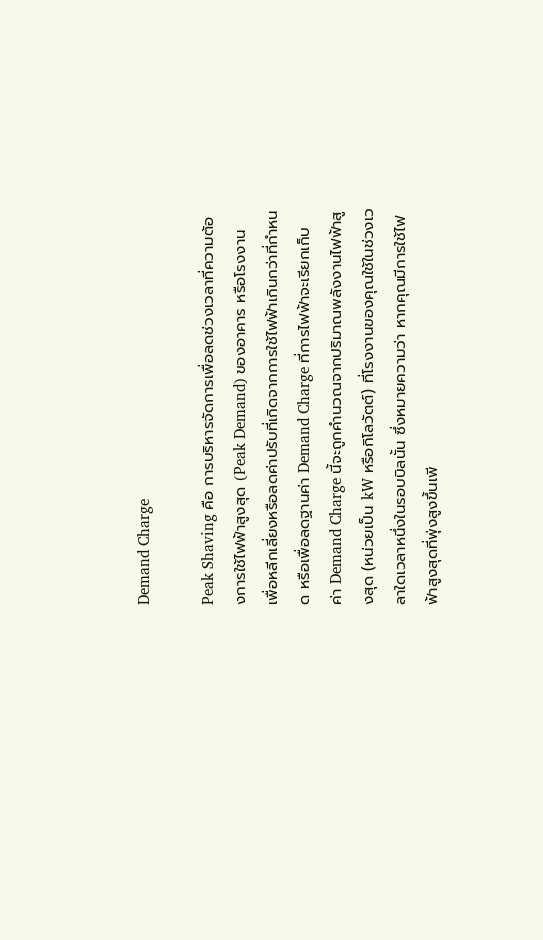Demand Charge

Peak Shaving คือ การบริหารจัดการเพื่อลดช่วงเวลาที่ความต้องการใช้ไฟฟ้าสูงสุด (Peak Demand) ของอาคาร หรือโรงงาน เพื่อหลีกเลี่ยงหรือลดค่าปรับที่เกิดจากการใช้ไฟฟ้าเกินกว่าที่กำหนด หรือเพื่อลดฐานค่า Demand Charge ที่การไฟฟ้าจะเรียกเก็บ ค่า Demand Charge นี้จะถูกคำนวณจากปริมาณพลังงานไฟฟ้าสูงสุด (หน่วยเป็น kW หรือกิโลวัตต์) ที่โรงงานของคุณใช้ในช่วงเวลาใดเวลาหนึ่งในรอบบิลนั้น ซึ่งหมายความว่า หากคุณมีการใช้ไฟฟ้าสูงสุดที่พุ่งสูงขึ้นเพี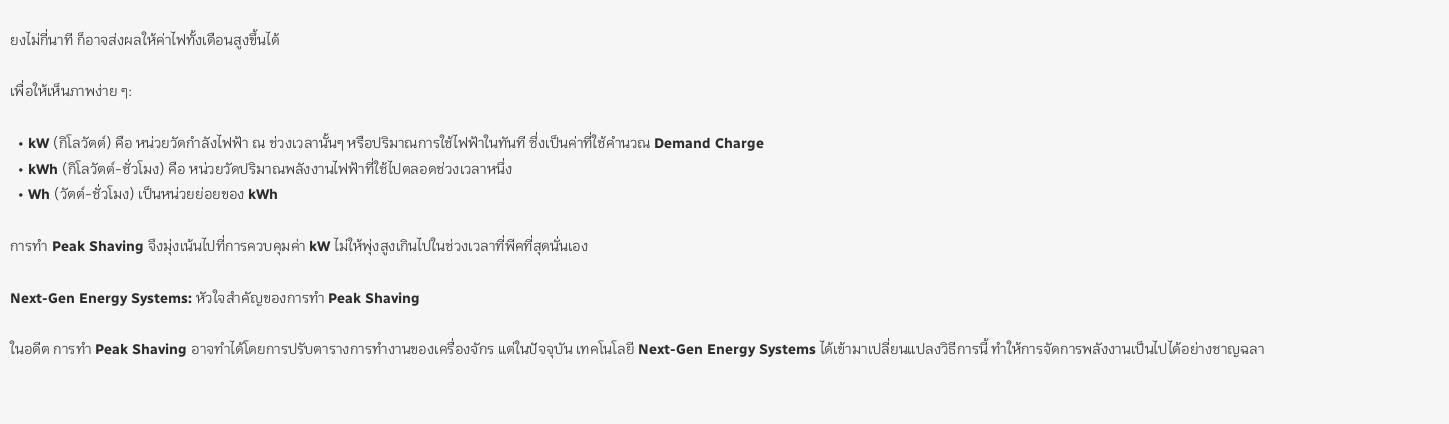ยงไม่กี่นาที ก็อาจส่งผลให้ค่าไฟทั้งเดือนสูงขึ้นได้

เพื่อให้เห็นภาพง่าย ๆ:

  • kW (กิโลวัตต์) คือ หน่วยวัดกำลังไฟฟ้า ณ ช่วงเวลานั้นๆ หรือปริมาณการใช้ไฟฟ้าในทันที ซึ่งเป็นค่าที่ใช้คำนวณ Demand Charge
  • kWh (กิโลวัตต์-ชั่วโมง) คือ หน่วยวัดปริมาณพลังงานไฟฟ้าที่ใช้ไปตลอดช่วงเวลาหนึ่ง
  • Wh (วัตต์-ชั่วโมง) เป็นหน่วยย่อยของ kWh

การทำ Peak Shaving จึงมุ่งเน้นไปที่การควบคุมค่า kW ไม่ให้พุ่งสูงเกินไปในช่วงเวลาที่พีคที่สุดนั่นเอง

Next-Gen Energy Systems: หัวใจสำคัญของการทำ Peak Shaving

ในอดีต การทำ Peak Shaving อาจทำได้โดยการปรับตารางการทำงานของเครื่องจักร แต่ในปัจจุบัน เทคโนโลยี Next-Gen Energy Systems ได้เข้ามาเปลี่ยนแปลงวิธีการนี้ ทำให้การจัดการพลังงานเป็นไปได้อย่างชาญฉลา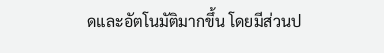ดและอัตโนมัติมากขึ้น โดยมีส่วนป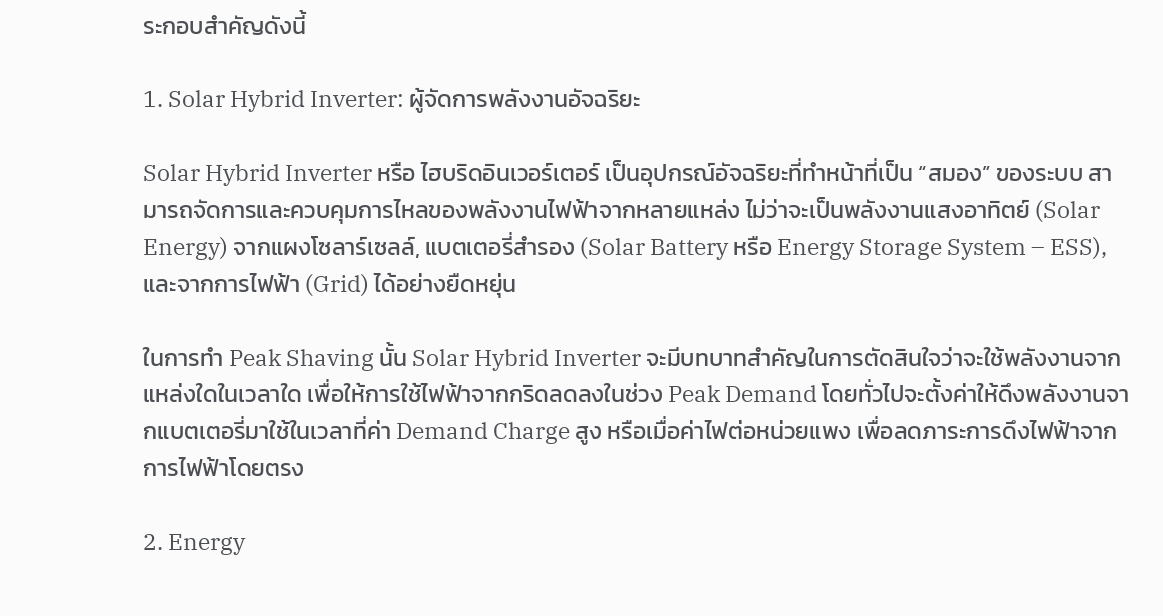ระกอบสำคัญดังนี้

1. Solar Hybrid Inverter: ผู้จัดการพลังงานอัจฉริยะ

Solar Hybrid Inverter หรือ ไฮบริดอินเวอร์เตอร์ เป็นอุปกรณ์อัจฉริยะที่ทำหน้าที่เป็น “สมอง” ของระบบ สามารถจัดการและควบคุมการไหลของพลังงานไฟฟ้าจากหลายแหล่ง ไม่ว่าจะเป็นพลังงานแสงอาทิตย์ (Solar Energy) จากแผงโซลาร์เซลล์, แบตเตอรี่สำรอง (Solar Battery หรือ Energy Storage System – ESS), และจากการไฟฟ้า (Grid) ได้อย่างยืดหยุ่น

ในการทำ Peak Shaving นั้น Solar Hybrid Inverter จะมีบทบาทสำคัญในการตัดสินใจว่าจะใช้พลังงานจากแหล่งใดในเวลาใด เพื่อให้การใช้ไฟฟ้าจากกริดลดลงในช่วง Peak Demand โดยทั่วไปจะตั้งค่าให้ดึงพลังงานจากแบตเตอรี่มาใช้ในเวลาที่ค่า Demand Charge สูง หรือเมื่อค่าไฟต่อหน่วยแพง เพื่อลดภาระการดึงไฟฟ้าจากการไฟฟ้าโดยตรง

2. Energy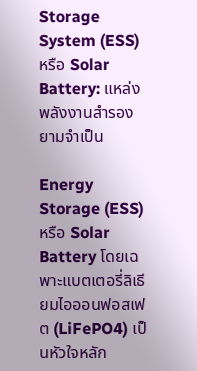Storage System (ESS) หรือ Solar Battery: แหล่งพลังงานสำรองยามจำเป็น

Energy Storage (ESS) หรือ Solar Battery โดยเฉพาะแบตเตอรี่ลิเธียมไอออนฟอสเฟต (LiFePO4) เป็นหัวใจหลัก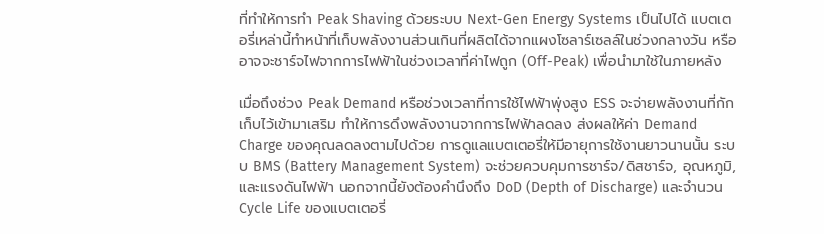ที่ทำให้การทำ Peak Shaving ด้วยระบบ Next-Gen Energy Systems เป็นไปได้ แบตเตอรี่เหล่านี้ทำหน้าที่เก็บพลังงานส่วนเกินที่ผลิตได้จากแผงโซลาร์เซลล์ในช่วงกลางวัน หรืออาจจะชาร์จไฟจากการไฟฟ้าในช่วงเวลาที่ค่าไฟถูก (Off-Peak) เพื่อนำมาใช้ในภายหลัง

เมื่อถึงช่วง Peak Demand หรือช่วงเวลาที่การใช้ไฟฟ้าพุ่งสูง ESS จะจ่ายพลังงานที่กักเก็บไว้เข้ามาเสริม ทำให้การดึงพลังงานจากการไฟฟ้าลดลง ส่งผลให้ค่า Demand Charge ของคุณลดลงตามไปด้วย การดูแลแบตเตอรี่ให้มีอายุการใช้งานยาวนานนั้น ระบบ BMS (Battery Management System) จะช่วยควบคุมการชาร์จ/ดิสชาร์จ, อุณหภูมิ, และแรงดันไฟฟ้า นอกจากนี้ยังต้องคำนึงถึง DoD (Depth of Discharge) และจำนวน Cycle Life ของแบตเตอรี่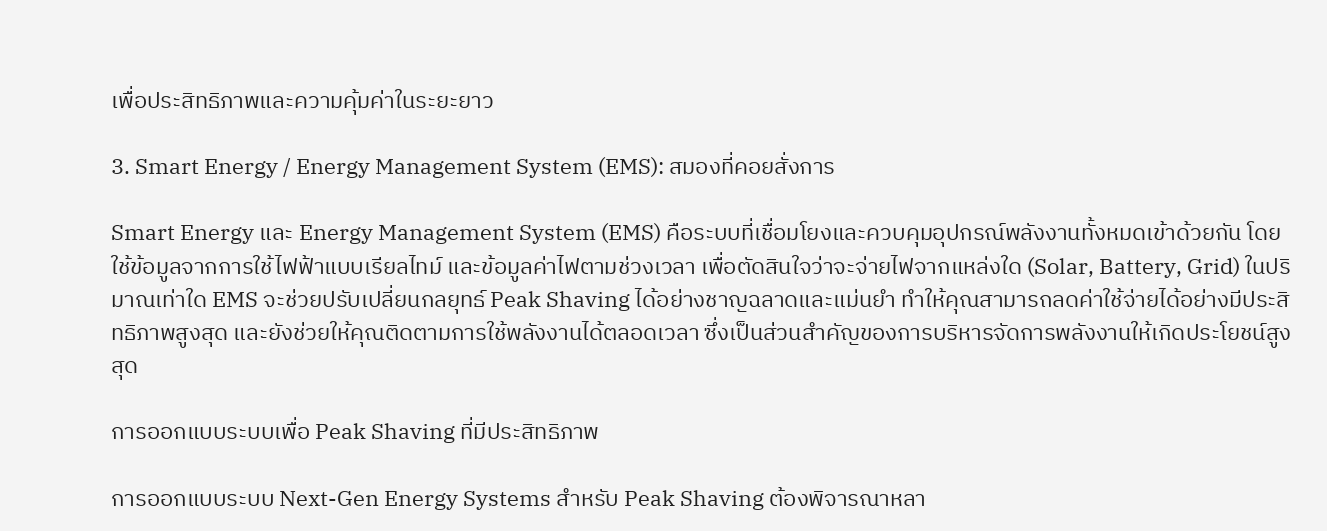เพื่อประสิทธิภาพและความคุ้มค่าในระยะยาว

3. Smart Energy / Energy Management System (EMS): สมองที่คอยสั่งการ

Smart Energy และ Energy Management System (EMS) คือระบบที่เชื่อมโยงและควบคุมอุปกรณ์พลังงานทั้งหมดเข้าด้วยกัน โดยใช้ข้อมูลจากการใช้ไฟฟ้าแบบเรียลไทม์ และข้อมูลค่าไฟตามช่วงเวลา เพื่อตัดสินใจว่าจะจ่ายไฟจากแหล่งใด (Solar, Battery, Grid) ในปริมาณเท่าใด EMS จะช่วยปรับเปลี่ยนกลยุทธ์ Peak Shaving ได้อย่างชาญฉลาดและแม่นยำ ทำให้คุณสามารถลดค่าใช้จ่ายได้อย่างมีประสิทธิภาพสูงสุด และยังช่วยให้คุณติดตามการใช้พลังงานได้ตลอดเวลา ซึ่งเป็นส่วนสำคัญของการบริหารจัดการพลังงานให้เกิดประโยชน์สูงสุด

การออกแบบระบบเพื่อ Peak Shaving ที่มีประสิทธิภาพ

การออกแบบระบบ Next-Gen Energy Systems สำหรับ Peak Shaving ต้องพิจารณาหลา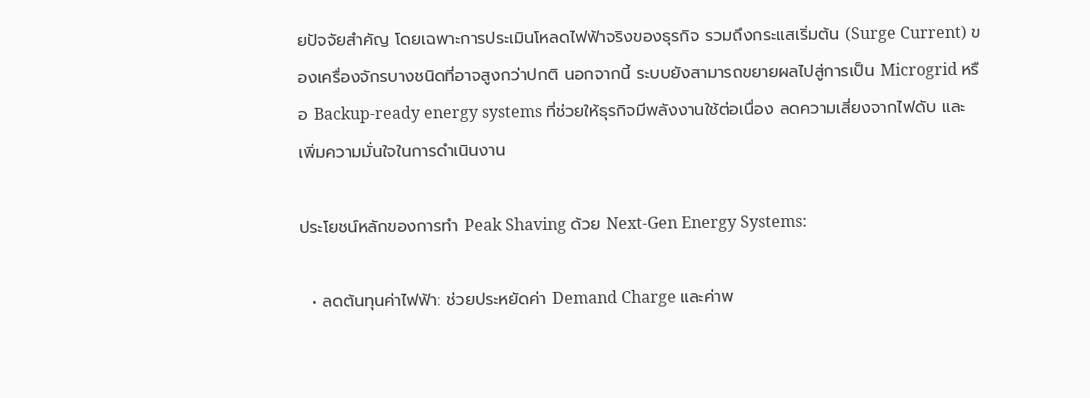ยปัจจัยสำคัญ โดยเฉพาะการประเมินโหลดไฟฟ้าจริงของธุรกิจ รวมถึงกระแสเริ่มต้น (Surge Current) ของเครื่องจักรบางชนิดที่อาจสูงกว่าปกติ นอกจากนี้ ระบบยังสามารถขยายผลไปสู่การเป็น Microgrid หรือ Backup-ready energy systems ที่ช่วยให้ธุรกิจมีพลังงานใช้ต่อเนื่อง ลดความเสี่ยงจากไฟดับ และเพิ่มความมั่นใจในการดำเนินงาน

ประโยชน์หลักของการทำ Peak Shaving ด้วย Next-Gen Energy Systems:

  • ลดต้นทุนค่าไฟฟ้า: ช่วยประหยัดค่า Demand Charge และค่าพ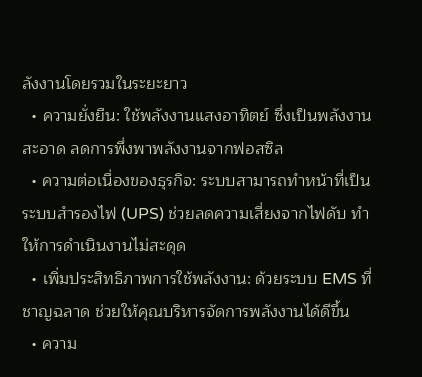ลังงานโดยรวมในระยะยาว
  • ความยั่งยืน: ใช้พลังงานแสงอาทิตย์ ซึ่งเป็นพลังงานสะอาด ลดการพึ่งพาพลังงานจากฟอสซิล
  • ความต่อเนื่องของธุรกิจ: ระบบสามารถทำหน้าที่เป็น ระบบสำรองไฟ (UPS) ช่วยลดความเสี่ยงจากไฟดับ ทำให้การดำเนินงานไม่สะดุด
  • เพิ่มประสิทธิภาพการใช้พลังงาน: ด้วยระบบ EMS ที่ชาญฉลาด ช่วยให้คุณบริหารจัดการพลังงานได้ดีขึ้น
  • ความ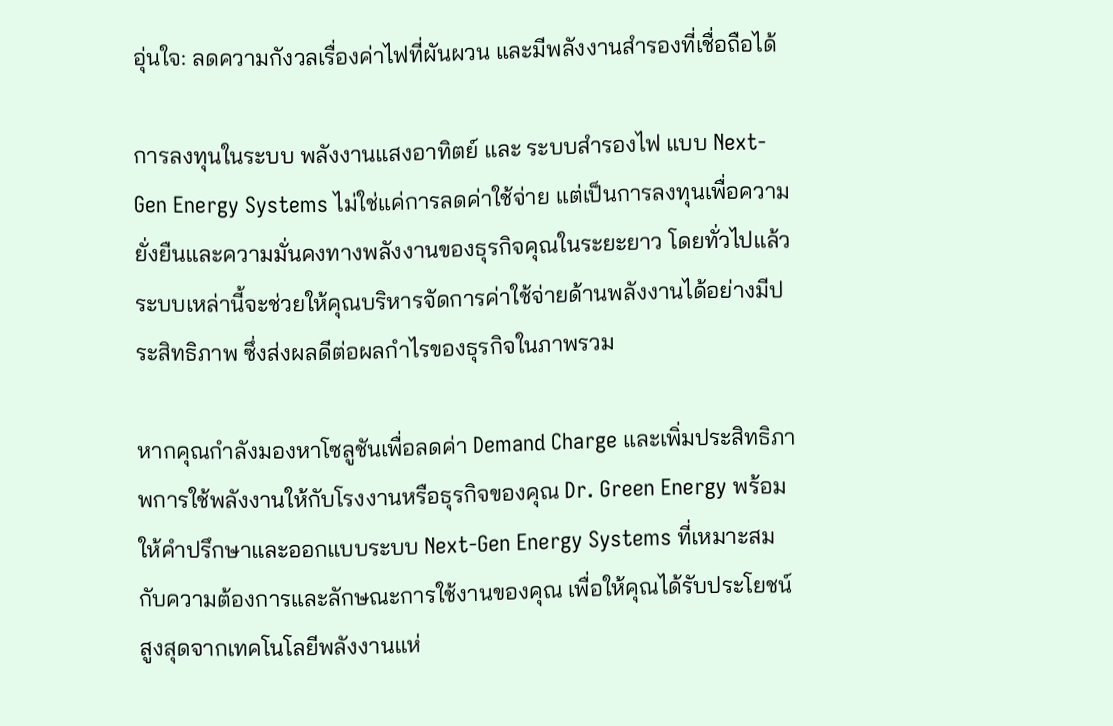อุ่นใจ: ลดความกังวลเรื่องค่าไฟที่ผันผวน และมีพลังงานสำรองที่เชื่อถือได้

การลงทุนในระบบ พลังงานแสงอาทิตย์ และ ระบบสำรองไฟ แบบ Next-Gen Energy Systems ไม่ใช่แค่การลดค่าใช้จ่าย แต่เป็นการลงทุนเพื่อความยั่งยืนและความมั่นคงทางพลังงานของธุรกิจคุณในระยะยาว โดยทั่วไปแล้ว ระบบเหล่านี้จะช่วยให้คุณบริหารจัดการค่าใช้จ่ายด้านพลังงานได้อย่างมีประสิทธิภาพ ซึ่งส่งผลดีต่อผลกำไรของธุรกิจในภาพรวม

หากคุณกำลังมองหาโซลูชันเพื่อลดค่า Demand Charge และเพิ่มประสิทธิภาพการใช้พลังงานให้กับโรงงานหรือธุรกิจของคุณ Dr. Green Energy พร้อมให้คำปรึกษาและออกแบบระบบ Next-Gen Energy Systems ที่เหมาะสมกับความต้องการและลักษณะการใช้งานของคุณ เพื่อให้คุณได้รับประโยชน์สูงสุดจากเทคโนโลยีพลังงานแห่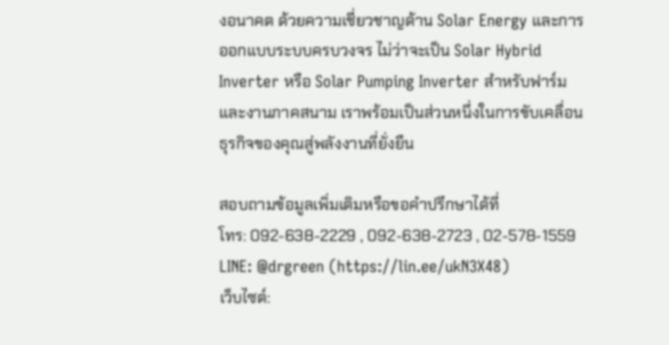งอนาคต ด้วยความเชี่ยวชาญด้าน Solar Energy และการออกแบบระบบครบวงจร ไม่ว่าจะเป็น Solar Hybrid Inverter หรือ Solar Pumping Inverter สำหรับฟาร์มและงานภาคสนาม เราพร้อมเป็นส่วนหนึ่งในการขับเคลื่อนธุรกิจของคุณสู่พลังงานที่ยั่งยืน

สอบถามข้อมูลเพิ่มเติมหรือขอคำปรึกษาได้ที่
โทร: 092-638-2229 , 092-638-2723 , 02-578-1559
LINE: @drgreen (https://lin.ee/ukN3X48)
เว็บไซต์: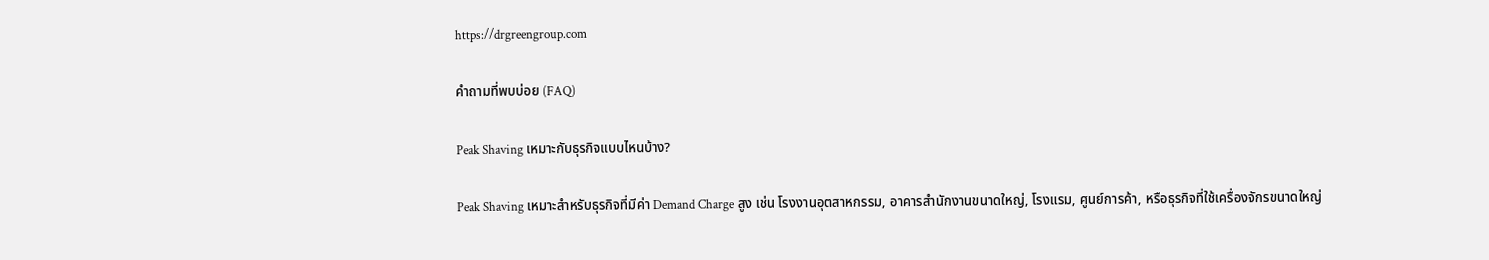https://drgreengroup.com

คำถามที่พบบ่อย (FAQ)

Peak Shaving เหมาะกับธุรกิจแบบไหนบ้าง?

Peak Shaving เหมาะสำหรับธุรกิจที่มีค่า Demand Charge สูง เช่น โรงงานอุตสาหกรรม, อาคารสำนักงานขนาดใหญ่, โรงแรม, ศูนย์การค้า, หรือธุรกิจที่ใช้เครื่องจักรขนาดใหญ่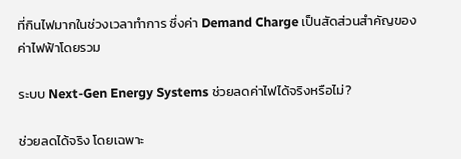ที่กินไฟมากในช่วงเวลาทำการ ซึ่งค่า Demand Charge เป็นสัดส่วนสำคัญของค่าไฟฟ้าโดยรวม

ระบบ Next-Gen Energy Systems ช่วยลดค่าไฟได้จริงหรือไม่?

ช่วยลดได้จริง โดยเฉพาะ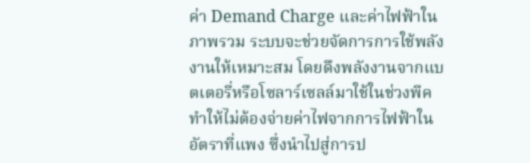ค่า Demand Charge และค่าไฟฟ้าในภาพรวม ระบบจะช่วยจัดการการใช้พลังงานให้เหมาะสม โดยดึงพลังงานจากแบตเตอรี่หรือโซลาร์เซลล์มาใช้ในช่วงพีค ทำให้ไม่ต้องจ่ายค่าไฟจากการไฟฟ้าในอัตราที่แพง ซึ่งนำไปสู่การป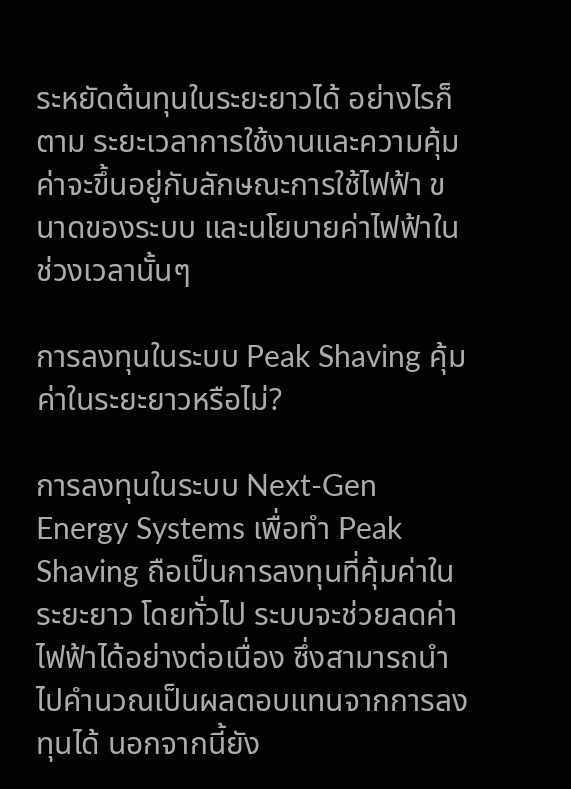ระหยัดต้นทุนในระยะยาวได้ อย่างไรก็ตาม ระยะเวลาการใช้งานและความคุ้มค่าจะขึ้นอยู่กับลักษณะการใช้ไฟฟ้า ขนาดของระบบ และนโยบายค่าไฟฟ้าในช่วงเวลานั้นๆ

การลงทุนในระบบ Peak Shaving คุ้มค่าในระยะยาวหรือไม่?

การลงทุนในระบบ Next-Gen Energy Systems เพื่อทำ Peak Shaving ถือเป็นการลงทุนที่คุ้มค่าในระยะยาว โดยทั่วไป ระบบจะช่วยลดค่าไฟฟ้าได้อย่างต่อเนื่อง ซึ่งสามารถนำไปคำนวณเป็นผลตอบแทนจากการลงทุนได้ นอกจากนี้ยัง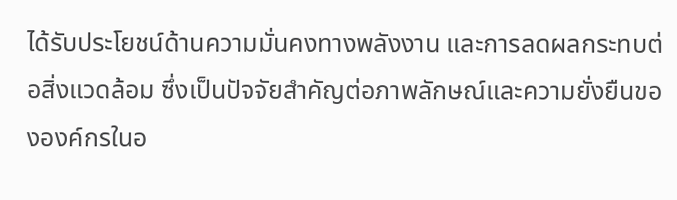ได้รับประโยชน์ด้านความมั่นคงทางพลังงาน และการลดผลกระทบต่อสิ่งแวดล้อม ซึ่งเป็นปัจจัยสำคัญต่อภาพลักษณ์และความยั่งยืนขององค์กรในอ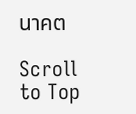นาคต

Scroll to Top